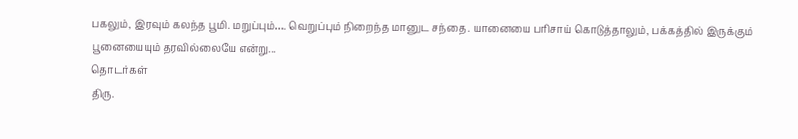பகலும், இரவும் கலந்த பூமி. மறுப்பும்…. வெறுப்பும் நிறைந்த மானுட சந்தை. யானையை பரிசாய் கொடுத்தாலும், பக்கத்தில் இருக்கும் பூனையையும் தரவில்லையே என்று...
தொடர்கள்
திரு.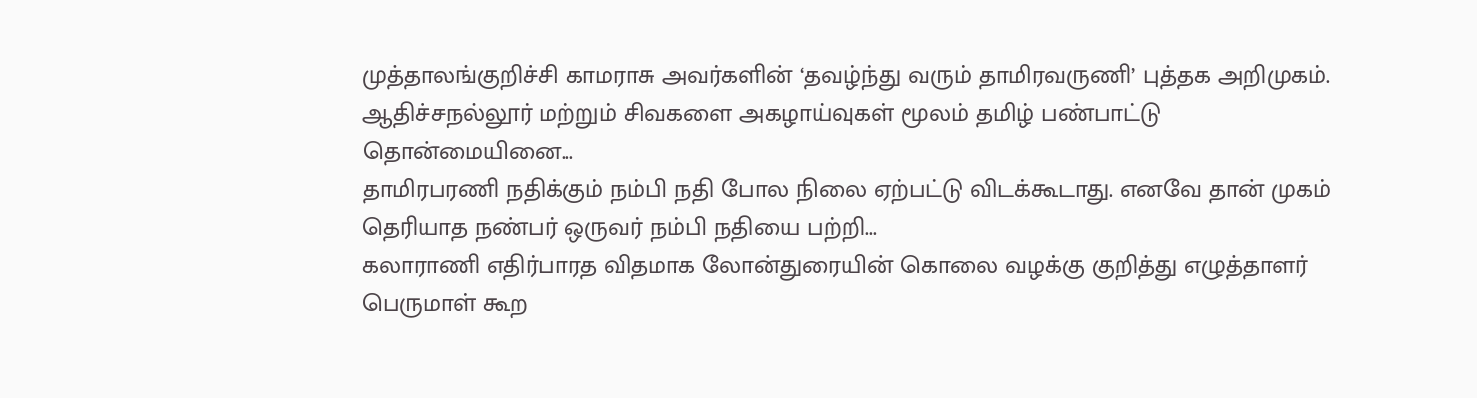முத்தாலங்குறிச்சி காமராசு அவர்களின் ‘தவழ்ந்து வரும் தாமிரவருணி’ புத்தக அறிமுகம். ஆதிச்சநல்லூர் மற்றும் சிவகளை அகழாய்வுகள் மூலம் தமிழ் பண்பாட்டு தொன்மையினை...
தாமிரபரணி நதிக்கும் நம்பி நதி போல நிலை ஏற்பட்டு விடக்கூடாது. எனவே தான் முகம் தெரியாத நண்பர் ஒருவர் நம்பி நதியை பற்றி...
கலாராணி எதிர்பாரத விதமாக லோன்துரையின் கொலை வழக்கு குறித்து எழுத்தாளர் பெருமாள் கூற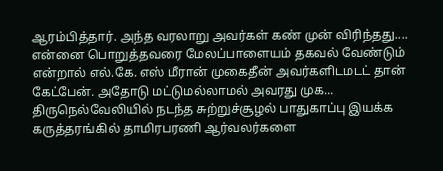ஆரம்பித்தார். அந்த வரலாறு அவர்கள் கண் முன் விரிந்தது....
என்னை பொறுத்தவரை மேலப்பாளையம் தகவல் வேண்டும் என்றால் எல்.கே. எஸ் மீரான் முகைதீன் அவர்களிடமடட் தான் கேட்பேன். அதோடு மட்டுமல்லாமல் அவரது முக...
திருநெல்வேலியில் நடந்த சுற்றுச்சூழல் பாதுகாப்பு இயக்க கருத்தரங்கில் தாமிரபரணி ஆர்வலர்களை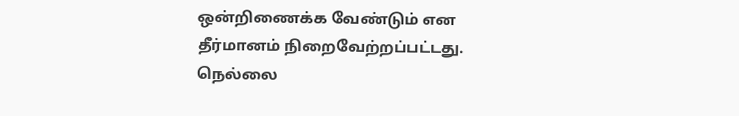ஒன்றிணைக்க வேண்டும் என தீர்மானம் நிறைவேற்றப்பட்டது. நெல்லை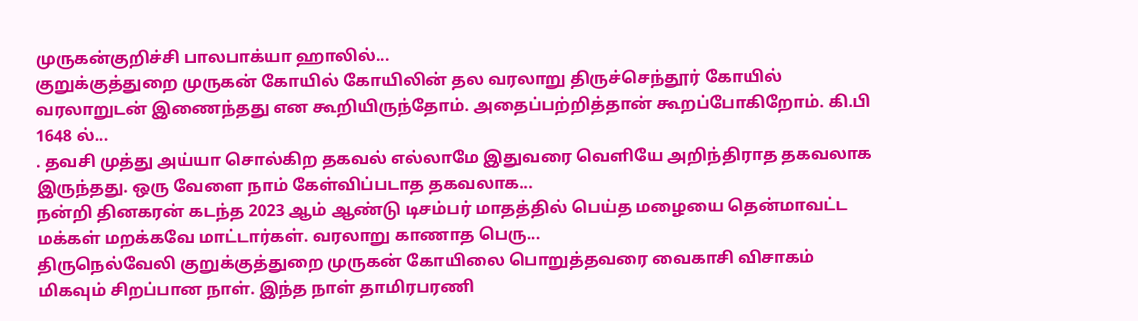முருகன்குறிச்சி பாலபாக்யா ஹாலில்...
குறுக்குத்துறை முருகன் கோயில் கோயிலின் தல வரலாறு திருச்செந்தூர் கோயில் வரலாறுடன் இணைந்தது என கூறியிருந்தோம். அதைப்பற்றித்தான் கூறப்போகிறோம். கி.பி 1648 ல்...
. தவசி முத்து அய்யா சொல்கிற தகவல் எல்லாமே இதுவரை வெளியே அறிந்திராத தகவலாக இருந்தது. ஒரு வேளை நாம் கேள்விப்படாத தகவலாக...
நன்றி தினகரன் கடந்த 2023 ஆம் ஆண்டு டிசம்பர் மாதத்தில் பெய்த மழையை தென்மாவட்ட மக்கள் மறக்கவே மாட்டார்கள். வரலாறு காணாத பெரு...
திருநெல்வேலி குறுக்குத்துறை முருகன் கோயிலை பொறுத்தவரை வைகாசி விசாகம் மிகவும் சிறப்பான நாள். இந்த நாள் தாமிரபரணி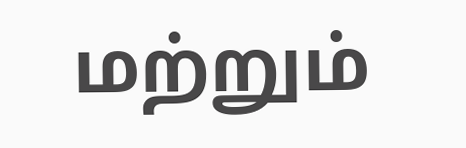மற்றும்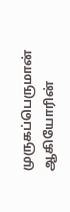முருகப்பெருமான் ஆகியோரின்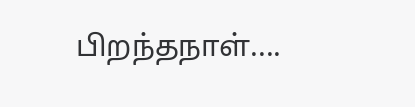பிறந்தநாள்....